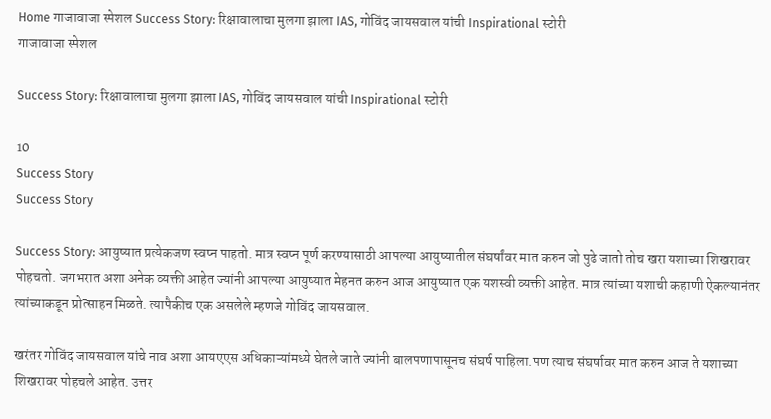Home गाजावाजा स्पेशल Success Story: रिक्षावालाचा मुलगा झाला IAS, गोविंद जायसवाल यांची Inspirational स्टोरी
गाजावाजा स्पेशल

Success Story: रिक्षावालाचा मुलगा झाला IAS, गोविंद जायसवाल यांची Inspirational स्टोरी

10
Success Story
Success Story

Success Story: आयुष्यात प्रत्येकजण स्वप्न पाहतो. मात्र स्वप्न पूर्ण करण्यासाठी आपल्या आयुष्यातील संघर्षांवर मात करुन जो पुढे जातो तोच खरा यशाच्या शिखरावर पोहचतो. जगभरात अशा अनेक व्यक्ती आहेत ज्यांनी आपल्या आयुष्यात मेहनत करुन आज आयुष्यात एक यशस्वी व्यक्ती आहेत. मात्र त्यांच्या यशाची कहाणी ऐकल्यानंतर त्यांच्याकडून प्रोत्साहन मिळते. त्यापैकीच एक असलेले म्हणजे गोविंद जायसवाल.

खरंतर गोविंद जायसवाल यांचे नाव अशा आयएएस अधिकाऱ्यांमध्ये घेतले जाते ज्यांनी बालपणापासूनच संघर्ष पाहिला.पण त्याच संघर्षावर मात करुन आज ते यशाच्या शिखरावर पोहचले आहेत. उत्तर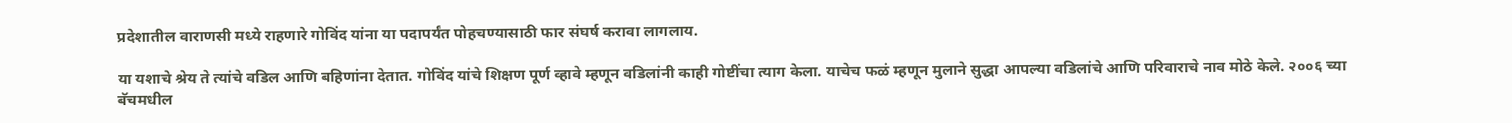प्रदेशातील वाराणसी मध्ये राहणारे गोविंद यांना या पदापर्यंत पोहचण्यासाठी फार संघर्ष करावा लागलाय.

या यशाचे श्रेय ते त्यांचे वडिल आणि बहिणांना देतात. गोविंद यांचे शिक्षण पूर्ण व्हावे म्हणून वडिलांनी काही गोष्टींचा त्याग केला. याचेच फळं म्हणून मुलाने सुद्धा आपल्या वडिलांचे आणि परिवाराचे नाव मोठे केले. २००६ च्या बॅचमधील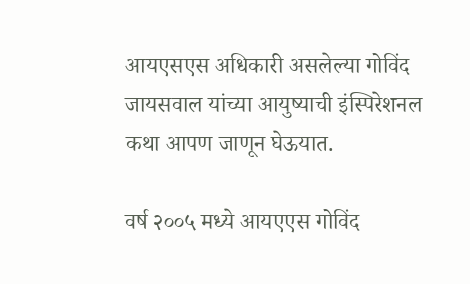आयएसएस अधिकारी असलेल्या गोविंद जायसवाल यांच्या आयुष्याची इंस्पिरेशनल कथा आपण जाणून घेऊयात.

वर्ष २००५ मध्ये आयएएस गोविंद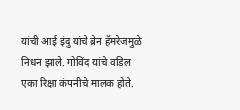यांची आई इंदु यांचे ब्रेन हॅमरेजमुळे निधन झाले. गोविंद यांचे वडिल एका रिक्षा कंपनीचे मालक होते.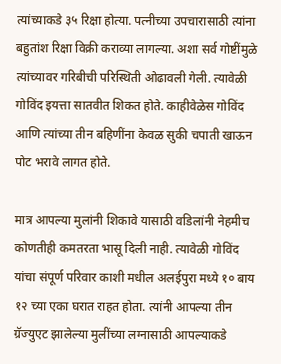त्यांच्याकडे ३५ रिक्षा होत्या. पत्नीच्या उपचारासाठी त्यांना बहुतांश रिक्षा विक्री कराव्या लागल्या. अशा सर्व गोष्टींमुळे त्यांच्यावर गरिबीची परिस्थिती ओढावली गेली. त्यावेळी गोविंद इयत्ता सातवीत शिकत होते. काहीवेळेस गोविंद आणि त्यांच्या तीन बहिणींना केवळ सुकी चपाती खाऊन पोट भरावे लागत होते.

मात्र आपल्या मुलांनी शिकावे यासाठी वडिलांनी नेहमीच कोणतीही कमतरता भासू दिली नाही. त्यावेळी गोविंद यांचा संपूर्ण परिवार काशी मधील अलईपुरा मध्ये १० बाय १२ च्या एका घरात राहत होता. त्यांनी आपल्या तीन ग्रॅज्युएट झालेल्या मुलींच्या लग्नासाठी आपल्याकडे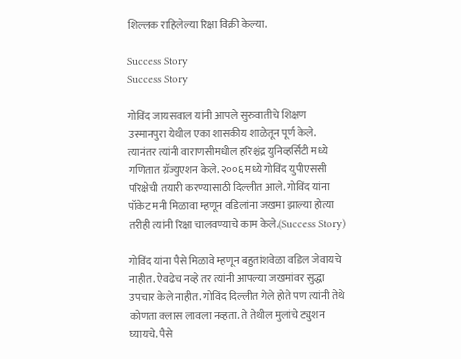शिल्लक राहिलेल्या रिक्षा विक्री केल्या.

Success Story
Success Story

गोविंद जायसवाल यांनी आपले सुरुवातीचे शिक्षण उस्मानपुरा येथील एका शासकीय शाळेतून पूर्ण केले. त्यानंतर त्यांनी वाराणसीमधील हरिश्चंद्र युनिव्हर्सिटी मध्ये गणितात ग्रॅज्युएशन केले. २००६ मध्ये गोविंद युपीएससी परिक्षेची तयारी करण्यासाठी दिल्लीत आले. गोविंद यांना पॉकेट मनी मिळावा म्हणून वडिलांना जखमा झाल्या होत्या तरीही त्यांनी रिक्षा चालवण्याचे काम केले.(Success Story)

गोविंद यांना पैसे मिळावे म्हणून बहुतांशवेळा वडिल जेवायचे नाहीत. ऐवढेच नव्हे तर त्यांनी आपल्या जखमांवर सुद्धा उपचार केले नाहीत. गोविंद दिल्लीत गेले होते पण त्यांनी तेथे कोणता क्लास लावला नव्हता. ते तेथील मुलांचे ट्युशन घ्यायचे. पैसे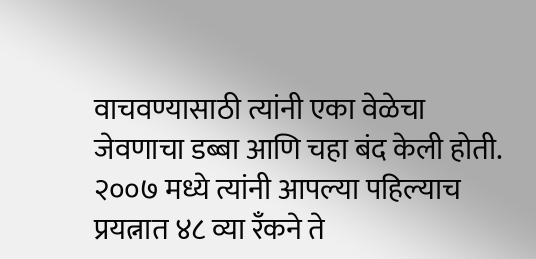वाचवण्यासाठी त्यांनी एका वेळेचा जेवणाचा डब्बा आणि चहा बंद केली होती. २००७ मध्ये त्यांनी आपल्या पहिल्याच प्रयत्नात ४८ व्या रँकने ते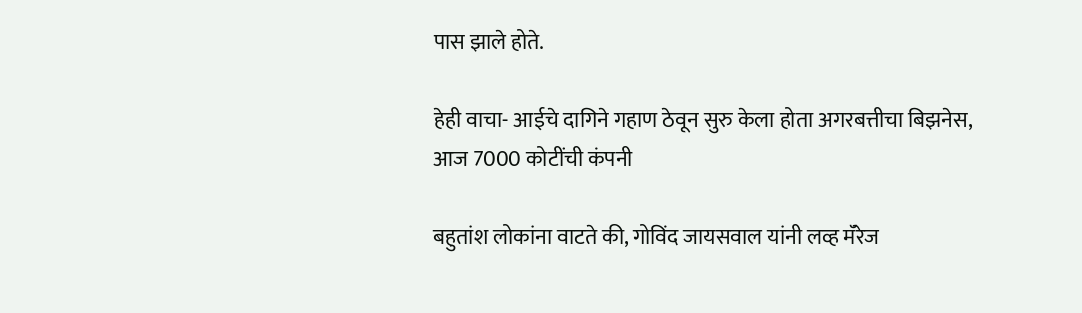पास झाले होते.

हेही वाचा- आईचे दागिने गहाण ठेवून सुरु केला होता अगरबत्तीचा बिझनेस, आज 7000 कोटींची कंपनी

बहुतांश लोकांना वाटते की, गोविंद जायसवाल यांनी लव्ह मॅरेज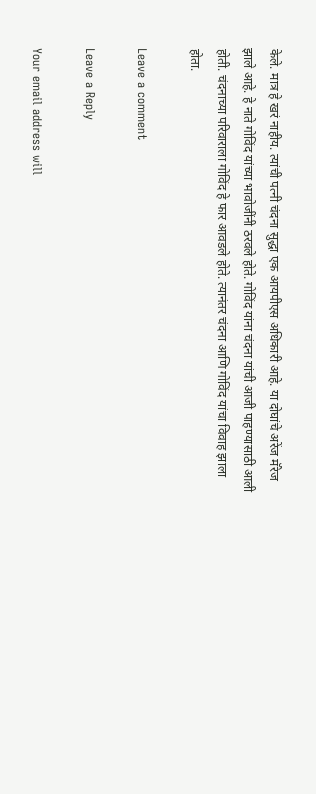केले. मात्र हे खरं नाहीय. त्यांची पत्नी चंदना सुद्धा एक आयपीएस अधिकारी आहे. या दोघांचे अरेंज मॅरेज झाले आहे. हे नाते गोविंद यांच्या भावोजींनी ठरवले होते. गोविंद यांना चंदना यांची आजी पाहण्यासाठी आली होती. चंदनाच्या परिवाराला गोविंद हे फार आवडले होते. त्यानंतर चंदना आणि गोविंद यांचा विवाह झाला होता.

Leave a comment

Leave a Reply

Your email address will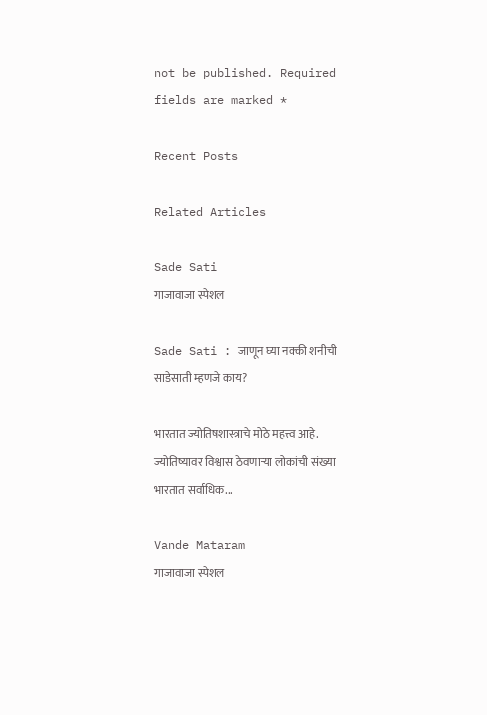not be published. Required fields are marked *

Recent Posts

Related Articles

Sade Sati
गाजावाजा स्पेशल

Sade Sati : जाणून घ्या नक्की शनीची साडेसाती म्हणजे काय?

भारतात ज्योतिषशास्त्राचे मोठे महत्त्व आहे. ज्योतिष्यावर विश्वास ठेवणाऱ्या लोकांची संख्या भारतात सर्वाधिक...

Vande Mataram
गाजावाजा स्पेशल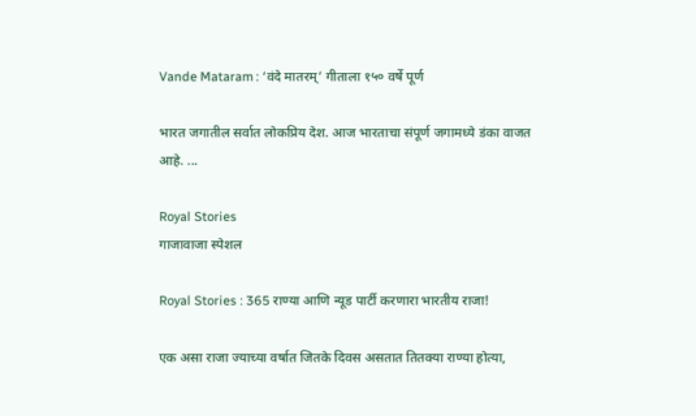Vande Mataram : ‘वंदे मातरम्’ गीताला १५० वर्षे पूर्ण

भारत जगातील सर्वात लोकप्रिय देश. आज भारताचा संपूर्ण जगामध्ये डंका वाजत आहे. ...

Royal Stories
गाजावाजा स्पेशल

Royal Stories : 365 राण्या आणि न्यूड पार्टी करणारा भारतीय राजा!

एक असा राजा ज्याच्या वर्षात जितके दिवस असतात तितक्या राण्या होत्या,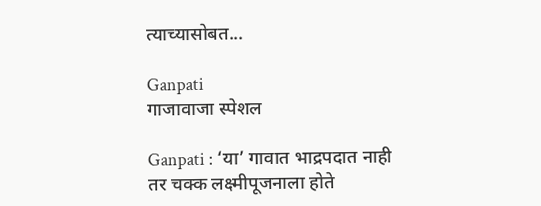त्याच्यासोबत...

Ganpati
गाजावाजा स्पेशल

Ganpati : ‘या’ गावात भाद्रपदात नाही तर चक्क लक्ष्मीपूजनाला होते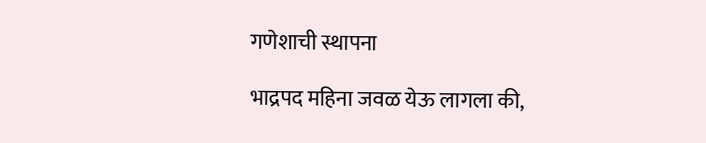गणेशाची स्थापना

भाद्रपद महिना जवळ येऊ लागला की,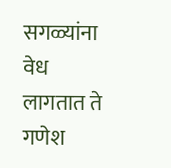सगळ्यांना वेध लागतात ते गणेश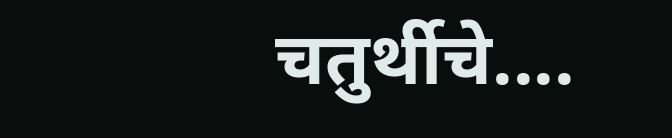चतुर्थीचे....